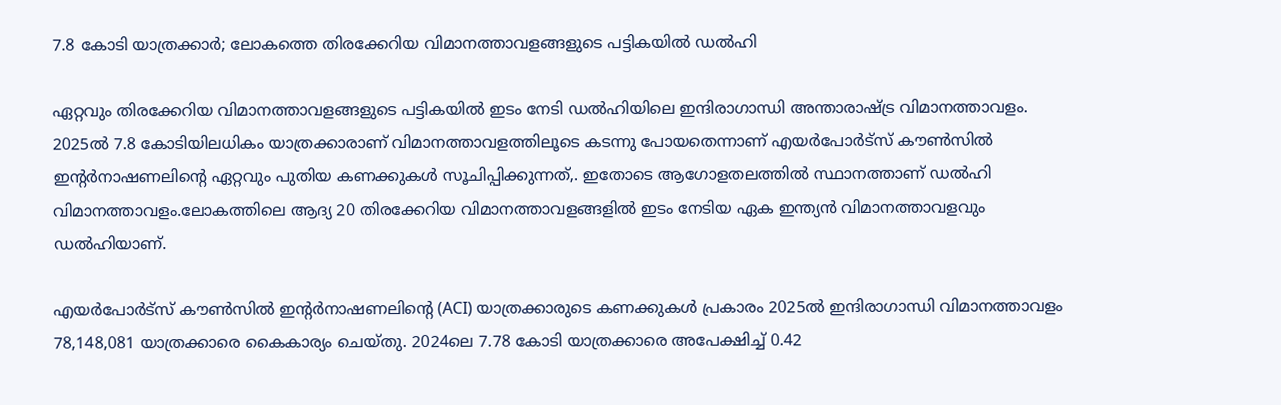7.8 കോടി യാത്രക്കാർ; ലോകത്തെ തിരക്കേറിയ വിമാനത്താവളങ്ങളുടെ പട്ടികയിൽ ഡൽഹി

ഏറ്റവും തിരക്കേറിയ വിമാനത്താവളങ്ങളുടെ പട്ടികയില്‍ ഇടം നേടി ഡല്‍ഹിയിലെ ഇന്ദിരാഗാന്ധി അന്താരാഷ്ട്ര വിമാനത്താവളം. 2025ല്‍ 7.8 കോടിയിലധികം യാത്രക്കാരാണ് വിമാനത്താവളത്തിലൂടെ കടന്നു പോയതെന്നാണ് എയര്‍പോര്‍ട്‌സ് കൗണ്‍സില്‍ ഇന്റര്‍നാഷണലിന്റെ ഏറ്റവും പുതിയ കണക്കുകള്‍ സൂചിപ്പിക്കുന്നത്,. ഇതോടെ ആഗോളതലത്തില്‍ സ്ഥാനത്താണ് ഡല്‍ഹി വിമാനത്താവളം.ലോകത്തിലെ ആദ്യ 20 തിരക്കേറിയ വിമാനത്താവളങ്ങളില്‍ ഇടം നേടിയ ഏക ഇന്ത്യന്‍ വിമാനത്താവളവും ഡല്‍ഹിയാണ്.

എയര്‍പോര്‍ട്‌സ് കൗണ്‍സില്‍ ഇന്റര്‍നാഷണലിന്റെ (ACI) യാത്രക്കാരുടെ കണക്കുകള്‍ പ്രകാരം 2025ല്‍ ഇന്ദിരാഗാന്ധി വിമാനത്താവളം 78,148,081 യാത്രക്കാരെ കൈകാര്യം ചെയ്തു. 2024ലെ 7.78 കോടി യാത്രക്കാരെ അപേക്ഷിച്ച് 0.42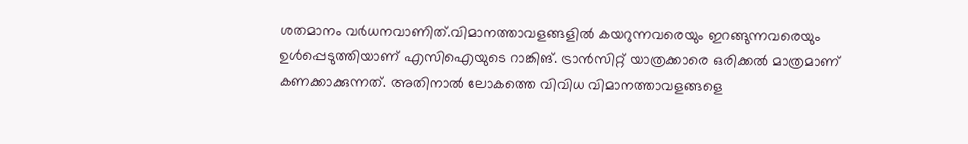ശതമാനം വര്‍ധനവാണിത്.വിമാനത്താവളങ്ങളില്‍ കയറുന്നവരെയും ഇറങ്ങുന്നവരെയും ഉള്‍പ്പെടുത്തിയാണ് എസിഐയുടെ റാങ്കിങ്. ട്രാന്‍സിറ്റ് യാത്രക്കാരെ ഒരിക്കല്‍ മാത്രമാണ് കണക്കാക്കുന്നത്. അതിനാല്‍ ലോകത്തെ വിവിധ വിമാനത്താവളങ്ങളെ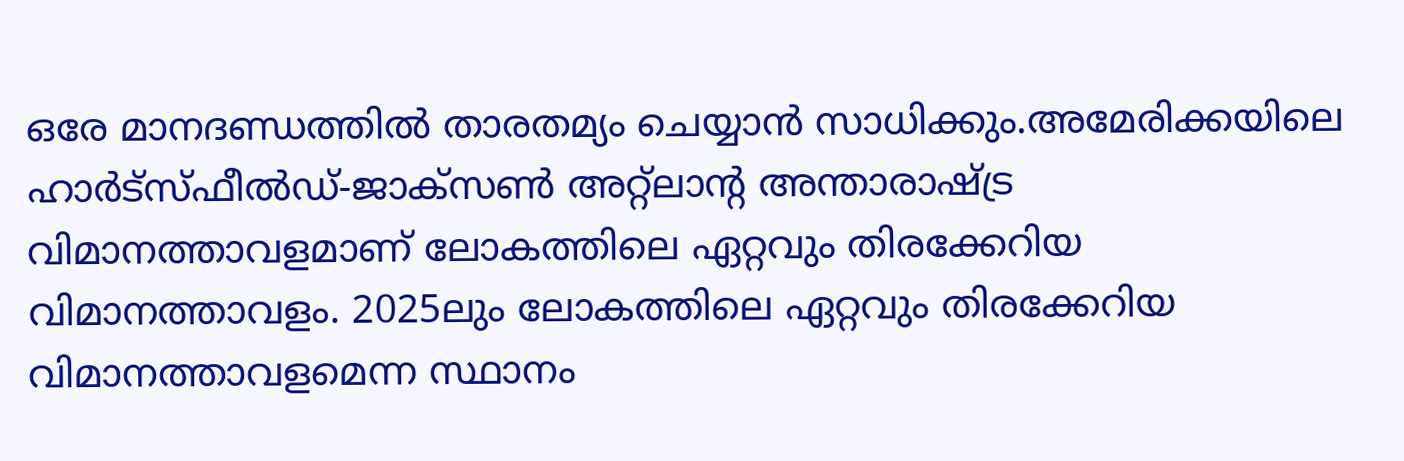ഒരേ മാനദണ്ഡത്തില്‍ താരതമ്യം ചെയ്യാന്‍ സാധിക്കും.അമേരിക്കയിലെ ഹാര്‍ട്‌സ്ഫീല്‍ഡ്-ജാക്‌സണ്‍ അറ്റ്‌ലാന്റ അന്താരാഷ്ട്ര വിമാനത്താവളമാണ് ലോകത്തിലെ ഏറ്റവും തിരക്കേറിയ വിമാനത്താവളം. 2025ലും ലോകത്തിലെ ഏറ്റവും തിരക്കേറിയ വിമാനത്താവളമെന്ന സ്ഥാനം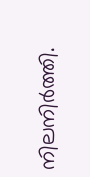നിലനിര്‍ത്തി.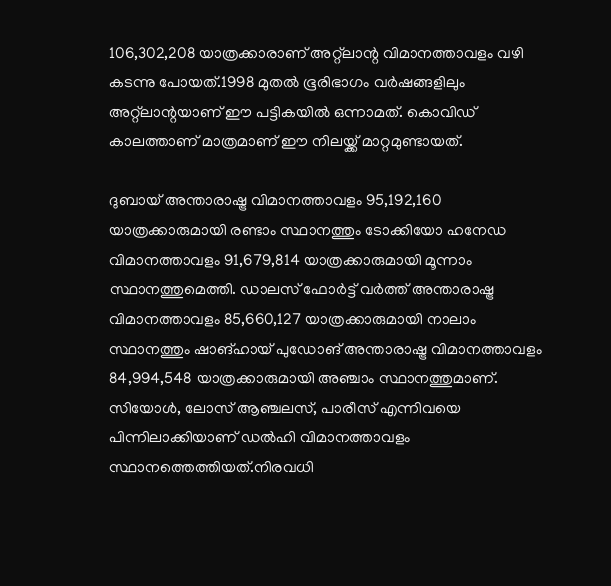106,302,208 യാത്രക്കാരാണ് അറ്റ്‌ലാന്റ വിമാനത്താവളം വഴി കടന്നു പോയത്.1998 മുതല്‍ ഭൂരിഭാഗം വര്‍ഷങ്ങളിലും അറ്റ്‌ലാന്റയാണ് ഈ പട്ടികയില്‍ ഒന്നാമത്. കൊവിഡ് കാലത്താണ് മാത്രമാണ് ഈ നിലയ്ക്ക് മാറ്റമുണ്ടായത്.

ദുബായ് അന്താരാഷ്ട്ര വിമാനത്താവളം 95,192,160 യാത്രക്കാരുമായി രണ്ടാം സ്ഥാനത്തും ടോക്കിയോ ഹനേഡ വിമാനത്താവളം 91,679,814 യാത്രക്കാരുമായി മൂന്നാം സ്ഥാനത്തുമെത്തി. ഡാലസ് ഫോര്‍ട്ട് വര്‍ത്ത് അന്താരാഷ്ട്ര വിമാനത്താവളം 85,660,127 യാത്രക്കാരുമായി നാലാം സ്ഥാനത്തും ഷാങ്ഹായ് പുഡോങ് അന്താരാഷ്ട്ര വിമാനത്താവളം 84,994,548 യാത്രക്കാരുമായി അഞ്ചാം സ്ഥാനത്തുമാണ്. സിയോള്‍, ലോസ് ആഞ്ചലസ്, പാരീസ് എന്നിവയെ പിന്നിലാക്കിയാണ് ഡല്‍ഹി വിമാനത്താവളം സ്ഥാനത്തെത്തിയത്.നിരവധി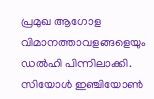പ്രമുഖ ആഗോള വിമാനത്താവളങ്ങളെയും ഡല്‍ഹി പിന്നിലാക്കി. സിയോള്‍ ഇഞ്ചിയോണ്‍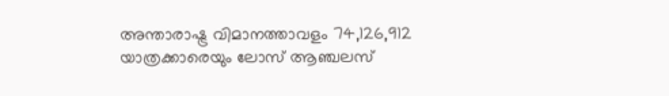അന്താരാഷ്ട്ര വിമാനത്താവളം 74,126,912 യാത്രക്കാരെയും ലോസ് ആഞ്ചലസ്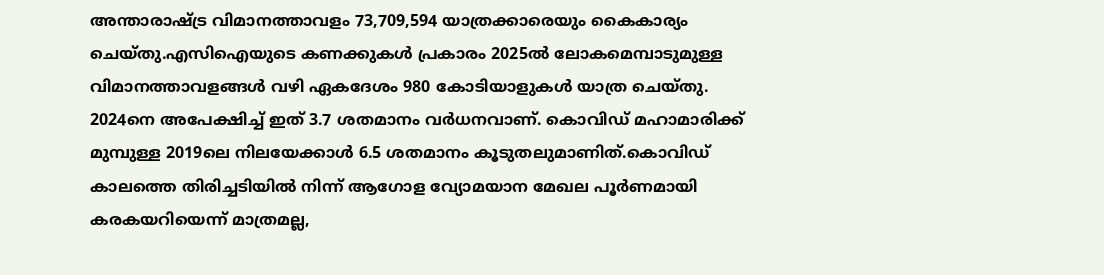അന്താരാഷ്ട്ര വിമാനത്താവളം 73,709,594 യാത്രക്കാരെയും കൈകാര്യം ചെയ്തു.എസിഐയുടെ കണക്കുകള്‍ പ്രകാരം 2025ല്‍ ലോകമെമ്പാടുമുള്ള വിമാനത്താവളങ്ങള്‍ വഴി ഏകദേശം 980 കോടിയാളുകള്‍ യാത്ര ചെയ്തു. 2024നെ അപേക്ഷിച്ച് ഇത് 3.7 ശതമാനം വര്‍ധനവാണ്. കൊവിഡ് മഹാമാരിക്ക് മുമ്പുള്ള 2019ലെ നിലയേക്കാള്‍ 6.5 ശതമാനം കൂടുതലുമാണിത്.കൊവിഡ് കാലത്തെ തിരിച്ചടിയില്‍ നിന്ന് ആഗോള വ്യോമയാന മേഖല പൂര്‍ണമായി കരകയറിയെന്ന് മാത്രമല്ല,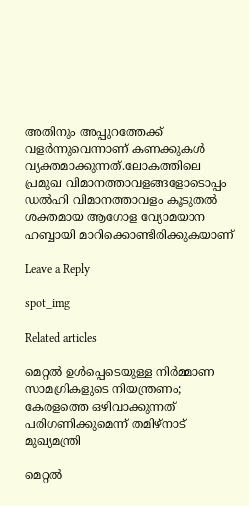അതിനും അപ്പുറത്തേക്ക് വളര്‍ന്നുവെന്നാണ് കണക്കുകള്‍ വ്യക്തമാക്കുന്നത്.ലോകത്തിലെ പ്രമുഖ വിമാനത്താവളങ്ങളോടൊപ്പം ഡല്‍ഹി വിമാനത്താവളം കൂടുതല്‍ ശക്തമായ ആഗോള വ്യോമയാന ഹബ്ബായി മാറിക്കൊണ്ടിരിക്കുകയാണ്

Leave a Reply

spot_img

Related articles

മെറ്റല്‍ ഉള്‍പ്പെടെയുള്ള നിര്‍മ്മാണ സാമഗ്രികളുടെ നിയന്ത്രണം; കേരളത്തെ ഒഴിവാക്കുന്നത് പരിഗണിക്കുമെന്ന് തമിഴ്‌നാട് മുഖ്യമന്ത്രി

മെറ്റല്‍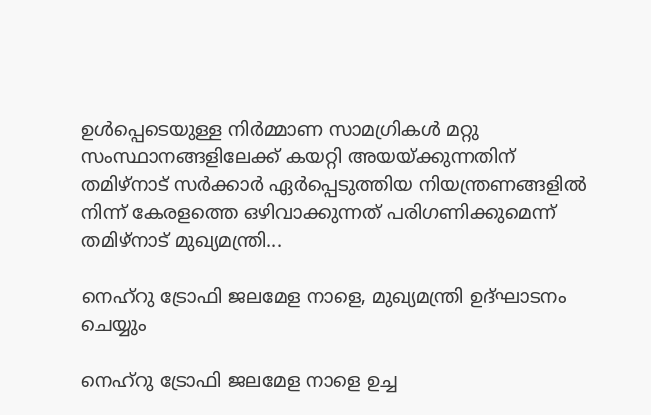ഉള്‍പ്പെടെയുള്ള നിര്‍മ്മാണ സാമഗ്രികള്‍ മറ്റു സംസ്ഥാനങ്ങളിലേക്ക് കയറ്റി അയയ്ക്കുന്നതിന് തമിഴ്‌നാട് സര്‍ക്കാര്‍ ഏര്‍പ്പെടുത്തിയ നിയന്ത്രണങ്ങളില്‍ നിന്ന് കേരളത്തെ ഒഴിവാക്കുന്നത് പരിഗണിക്കുമെന്ന് തമിഴ്‌നാട് മുഖ്യമന്ത്രി...

നെഹ്റു ട്രോഫി ജലമേള നാളെ, മുഖ്യമന്ത്രി ഉദ്ഘാടനം ചെയ്യും

നെഹ്റു ട്രോഫി ജലമേള നാളെ ഉച്ച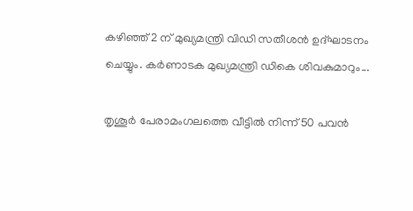കഴിഞ്ഞ് 2 ന് മുഖ്യമന്ത്രി വിഡി സതീശൻ ഉദ്ഘാടനം ചെയ്യും. കർണാടക മുഖ്യമന്ത്രി ഡികെ ശിവകുമാറും...

തൃശൂർ പേരാമംഗലത്തെ വീട്ടില്‍ നിന്ന് 50 പവൻ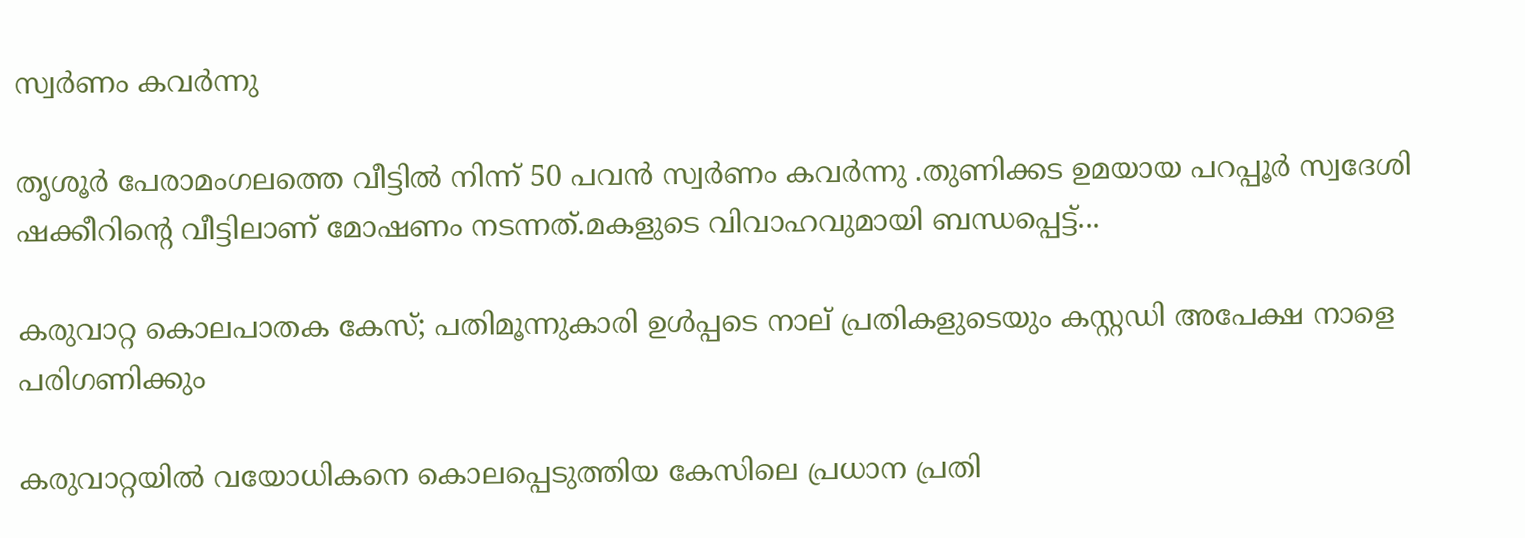സ്വർണം കവർന്നു

തൃശൂർ പേരാമംഗലത്തെ വീട്ടില്‍ നിന്ന് 50 പവൻ സ്വർണം കവർന്നു .തുണിക്കട ഉമയായ പറപ്പൂർ സ്വദേശി ഷക്കീറിന്റെ വീട്ടിലാണ് മോഷണം നടന്നത്.മകളുടെ വിവാഹവുമായി ബന്ധപ്പെട്ട്...

കരുവാറ്റ കൊലപാതക കേസ്; പതിമൂന്നുകാരി ഉള്‍പ്പടെ നാല് പ്രതികളുടെയും കസ്റ്റഡി അപേക്ഷ നാളെ പരിഗണിക്കും

കരുവാറ്റയില്‍ വയോധികനെ കൊലപ്പെടുത്തിയ കേസിലെ പ്രധാന പ്രതി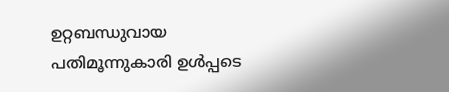ഉറ്റബന്ധുവായ പതിമൂന്നുകാരി ഉള്‍പ്പടെ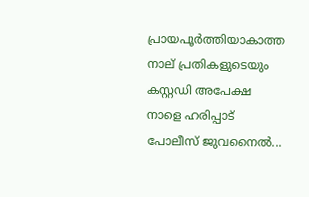പ്രായപൂര്‍ത്തിയാകാത്ത നാല് പ്രതികളുടെയും കസ്റ്റഡി അപേക്ഷ നാളെ ഹരിപ്പാട് പോലീസ് ജുവനൈല്‍...